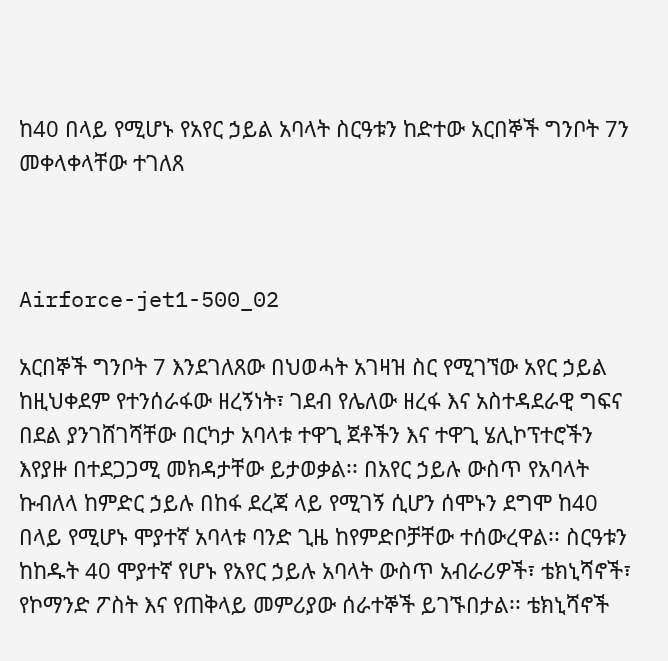ከ40 በላይ የሚሆኑ የአየር ኃይል አባላት ስርዓቱን ከድተው አርበኞች ግንቦት 7ን መቀላቀላቸው ተገለጸ



Airforce-jet1-500_02

አርበኞች ግንቦት 7 እንደገለጸው በህወሓት አገዛዝ ስር የሚገኘው አየር ኃይል ከዚህቀደም የተንሰራፋው ዘረኝነት፣ ገደብ የሌለው ዘረፋ እና አስተዳደራዊ ግፍና በደል ያንገሸገሻቸው በርካታ አባላቱ ተዋጊ ጀቶችን እና ተዋጊ ሄሊኮፕተሮችን እየያዙ በተደጋጋሚ መክዳታቸው ይታወቃል፡፡ በአየር ኃይሉ ውስጥ የአባላት ኩብለላ ከምድር ኃይሉ በከፋ ደረጃ ላይ የሚገኝ ሲሆን ሰሞኑን ደግሞ ከ40 በላይ የሚሆኑ ሞያተኛ አባላቱ ባንድ ጊዜ ከየምድቦቻቸው ተሰውረዋል፡፡ ስርዓቱን ከከዱት 40 ሞያተኛ የሆኑ የአየር ኃይሉ አባላት ውስጥ አብራሪዎች፣ ቴክኒሻኖች፣ የኮማንድ ፖስት እና የጠቅላይ መምሪያው ሰራተኞች ይገኙበታል፡፡ ቴክኒሻኖች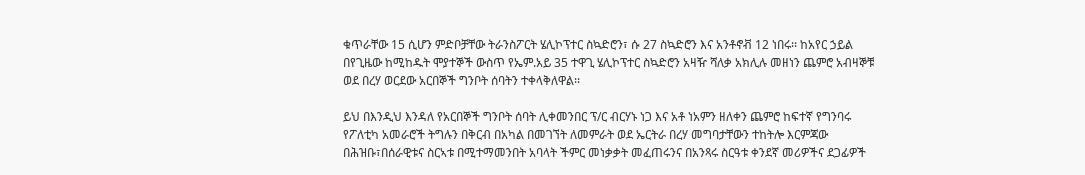ቁጥራቸው 15 ሲሆን ምድቦቻቸው ትራንስፖርት ሄሊኮፕተር ስኳድሮን፣ ሱ 27 ስኳድሮን እና አንቶኖቭ 12 ነበሩ፡፡ ከአየር ኃይል በየጊዜው ከሚከዱት ሞያተኞች ውስጥ የኤም.አይ 35 ተዋጊ ሄሊኮፕተር ስኳድሮን አዛዥ ሻለቃ አክሊሉ መዘነን ጨምሮ አብዛኞቹ ወደ በረሃ ወርደው አርበኞች ግንቦት ሰባትን ተቀላቅለዋል፡፡

ይህ በእንዲህ እንዳለ የአርበኞች ግንቦት ሰባት ሊቀመንበር ፕ/ር ብርሃኑ ነጋ እና አቶ ነአምን ዘለቀን ጨምሮ ከፍተኛ የግንባሩ የፖለቲካ አመራሮች ትግሉን በቅርብ በአካል በመገኘት ለመምራት ወደ ኤርትራ በረሃ መግባታቸውን ተከትሎ እርምጃው በሕዝቡ፣በሰራዊቱና ስርኣቱ በሚተማመንበት አባላት ችምር መነቃቃት መፈጠሩንና በአንጻሩ ስርዓቱ ቀንደኛ መሪዎችና ደጋፊዎች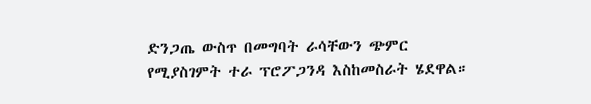ድንጋጤ ውስጥ በመግባት ራሳቸውን ጭምር የሚያስገምት ተራ ፕሮፖጋንዳ እስከመስራት ሄደዋል።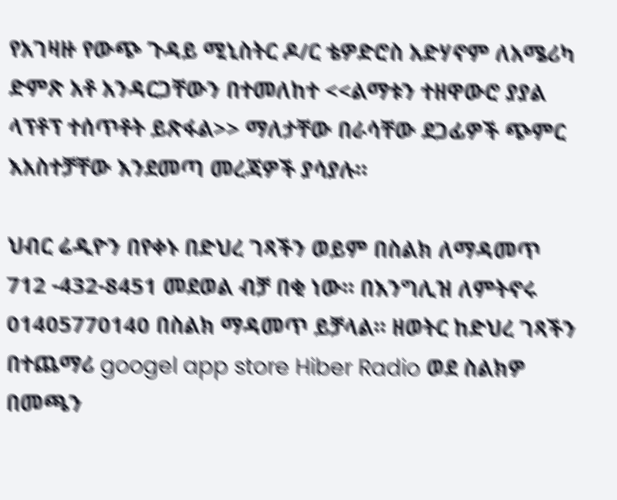የአገዛዙ የውጭ ጉዳይ ሚኒስትር ዶ/ር ቴዎድሮስ አድሃኖም ለአሜሪካ ድምጽ አቶ አንዳርጋቸውን በተመለከተ <<ልማቱን ተዘዋውሮ ያያል ላፕቶፕ ተሰጥቶት ይጽፋል>> ማለታቸው በራሳቸው ደጋፊዎች ጭምር እአስተቻቸው እንደመጣ መረጃዎች ያሳያሉ።

ህብር ሬዲዮን በየቀኑ በድህረ ገጻችን ወይም በስልክ ለማዳመጥ 712 -432-8451 መደወል ብቻ በቂ ነው። በእንግሊዝ ለምትኖሩ 01405770140 በስልክ ማዳመጥ ይቻላል። ዘወትር ከድህረ ገጻችን በተጨማሪ googel app store Hiber Radio ወደ ስልክዎ በመጫን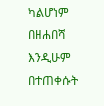ካልሆነም በዘሐበሻ እንዲሁም በተጠቀሱት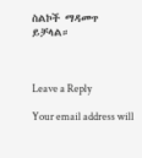ስልኮች ማዳመጥ ይቻላል።



Leave a Reply

Your email address will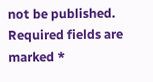not be published. Required fields are marked *